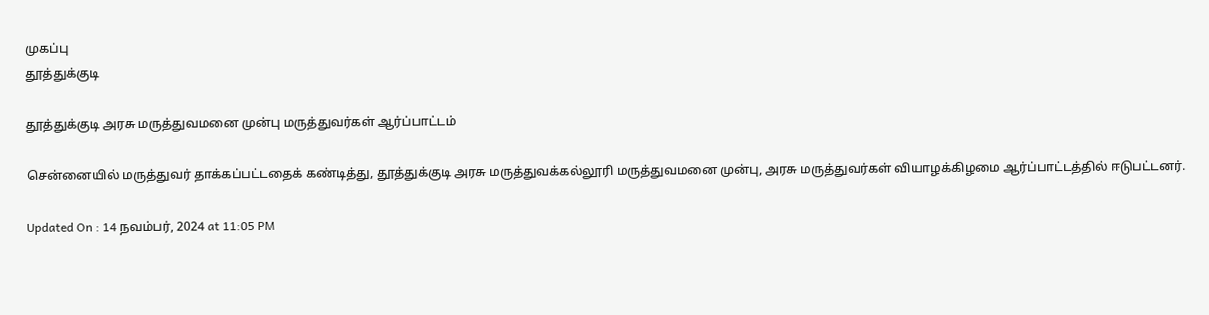முகப்பு
தூத்துக்குடி

தூத்துக்குடி அரசு மருத்துவமனை முன்பு மருத்துவர்கள் ஆர்ப்பாட்டம்

சென்னையில் மருத்துவர் தாக்கப்பட்டதைக் கண்டித்து, தூத்துக்குடி அரசு மருத்துவக்கல்லூரி மருத்துவமனை முன்பு, அரசு மருத்துவர்கள் வியாழக்கிழமை ஆர்ப்பாட்டத்தில் ஈடுபட்டனர்.

Updated On : 14 நவம்பர், 2024 at 11:05 PM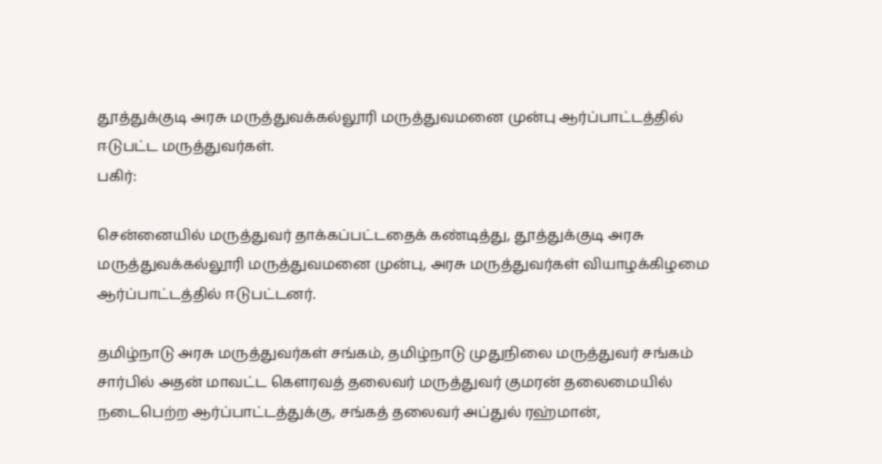தூத்துக்குடி அரசு மருத்துவக்கல்லூரி மருத்துவமனை முன்பு ஆர்ப்பாட்டத்தில் ஈடுபட்ட மருத்துவர்கள்.
பகிர்:

சென்னையில் மருத்துவர் தாக்கப்பட்டதைக் கண்டித்து, தூத்துக்குடி அரசு மருத்துவக்கல்லூரி மருத்துவமனை முன்பு, அரசு மருத்துவர்கள் வியாழக்கிழமை ஆர்ப்பாட்டத்தில் ஈடுபட்டனர்.

தமிழ்நாடு அரசு மருத்துவர்கள் சங்கம், தமிழ்நாடு முதுநிலை மருத்துவர் சங்கம் சார்பில் அதன் மாவட்ட கெளரவத் தலைவர் மருத்துவர் குமரன் தலைமையில் நடைபெற்ற ஆர்ப்பாட்டத்துக்கு, சங்கத் தலைவர் அப்துல் ரஹ்மான்,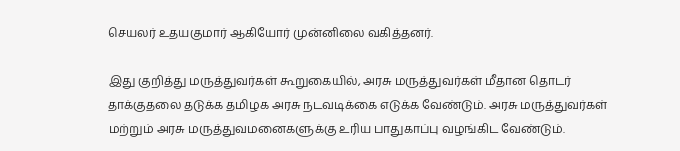செயலர் உதயகுமார் ஆகியோர் முன்னிலை வகித்தனர்.

இது குறித்து மருத்துவர்கள் கூறுகையில், அரசு மருத்துவர்கள் மீதான தொடர் தாக்குதலை தடுக்க தமிழக அரசு நடவடிக்கை எடுக்க வேண்டும். அரசு மருத்துவர்கள் மற்றும் அரசு மருத்துவமனைகளுக்கு உரிய பாதுகாப்பு வழங்கிட வேண்டும்.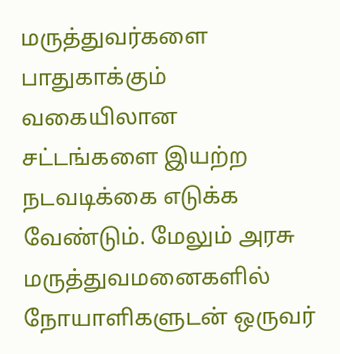மருத்துவர்களை பாதுகாக்கும் வகையிலான சட்டங்களை இயற்ற நடவடிக்கை எடுக்க வேண்டும். மேலும் அரசு மருத்துவமனைகளில் நோயாளிகளுடன் ஒருவர்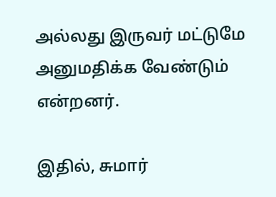அல்லது இருவர் மட்டுமே அனுமதிக்க வேண்டும் என்றனர்.

இதில், சுமார்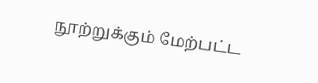நூற்றுக்கும் மேற்பட்ட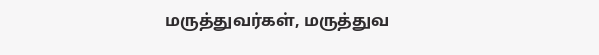மருத்துவர்கள், மருத்துவ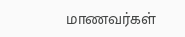மாணவர்கள்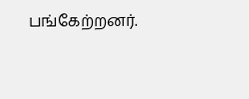பங்கேற்றனர்.